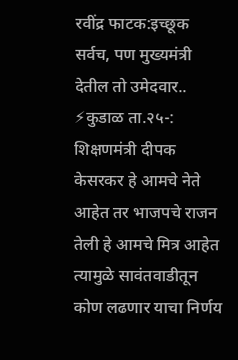रवींद्र फाटक:इच्छूक सर्वच, पण मुख्यमंत्री देतील तो उमेदवार..
⚡कुडाळ ता.२५-: शिक्षणमंत्री दीपक केसरकर हे आमचे नेते आहेत तर भाजपचे राजन तेली हे आमचे मित्र आहेत त्यामुळे सावंतवाडीतून कोण लढणार याचा निर्णय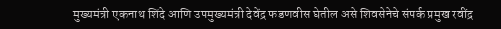मुख्यमंत्री एकनाथ शिंदे आणि उपमुख्यमंत्री देवेंद्र फडणवीस घेतील असे शिवसेनेचे संपर्क प्रमुख रवींद्र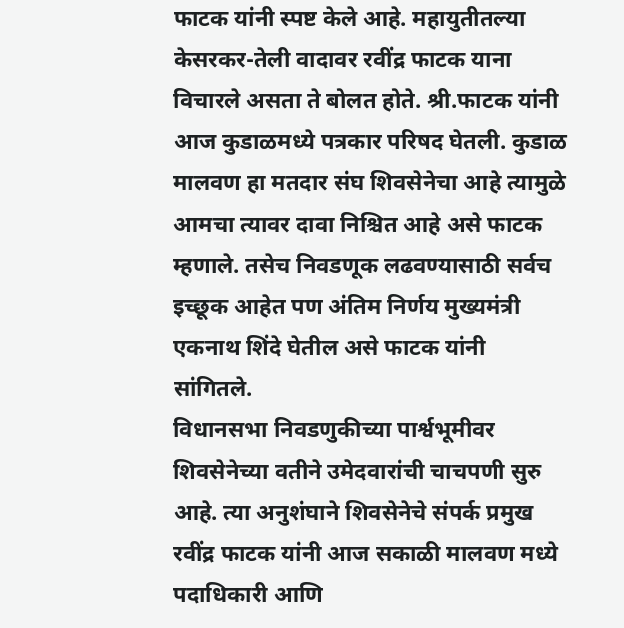फाटक यांनी स्पष्ट केले आहे. महायुतीतल्या केसरकर-तेली वादावर रवींद्र फाटक याना विचारले असता ते बोलत होते. श्री.फाटक यांनी आज कुडाळमध्ये पत्रकार परिषद घेतली. कुडाळ मालवण हा मतदार संघ शिवसेनेचा आहे त्यामुळे आमचा त्यावर दावा निश्चित आहे असे फाटक म्हणाले. तसेच निवडणूक लढवण्यासाठी सर्वच इच्छूक आहेत पण अंतिम निर्णय मुख्यमंत्री एकनाथ शिंदे घेतील असे फाटक यांनी सांगितले.
विधानसभा निवडणुकीच्या पार्श्वभूमीवर शिवसेनेच्या वतीने उमेदवारांची चाचपणी सुरु आहे. त्या अनुशंघाने शिवसेनेचे संपर्क प्रमुख रवींद्र फाटक यांनी आज सकाळी मालवण मध्ये पदाधिकारी आणि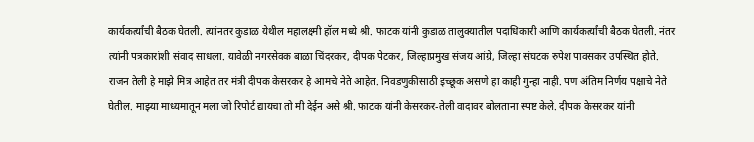कार्यकर्त्यांची बैठक घेतली. त्यांनतर कुडाळ येथील महालक्ष्मी हॉल मध्ये श्री. फाटक यांनी कुडाळ तालुक्यातील पदाधिकारी आणि कार्यकर्त्यांची बैठक घेतली. नंतर त्यांनी पत्रकारांशी संवाद साधला. यावेळी नगरसेवक बाळा चिंदरकर, दीपक पेटकर, जिल्हाप्रमुख संजय आंग्रे, जिल्हा संघटक रुपेश पावसकर उपस्थित होते.
राजन तेली हे माझे मित्र आहेत तर मंत्री दीपक केसरकर हे आमचे नेते आहेत. निवडणुकीसाठी इच्छूक असणे हा काही गुन्हा नाही. पण अंतिम निर्णय पक्षाचे नेते घेतील. माझ्या माध्यमातून मला जो रिपोर्ट द्यायचा तो मी देईन असे श्री. फाटक यांनी केसरकर-तेली वादावर बोलताना स्पष्ट केले. दीपक केसरकर यांनी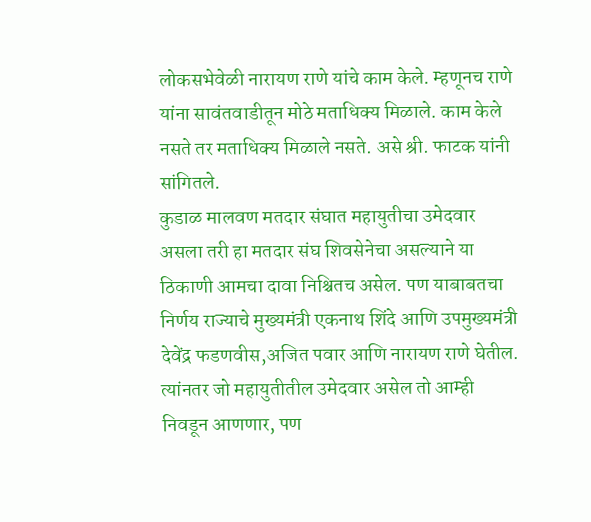लोकसभेवेळी नारायण राणे यांचे काम केले. म्हणूनच राणे यांना सावंतवाडीतून मोठे मताधिक्य मिळाले. काम केले नसते तर मताधिक्य मिळाले नसते. असे श्री. फाटक यांनी सांगितले.
कुडाळ मालवण मतदार संघात महायुतीचा उमेदवार असला तरी हा मतदार संघ शिवसेनेचा असल्याने या ठिकाणी आमचा दावा निश्चितच असेल. पण याबाबतचा निर्णय राज्याचे मुख्यमंत्री एकनाथ शिंदे आणि उपमुख्यमंत्री देवेंद्र फडणवीस,अजित पवार आणि नारायण राणे घेतील. त्यांनतर जो महायुतीतील उमेदवार असेल तो आम्ही निवडून आणणार, पण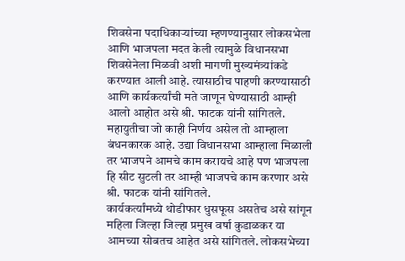शिवसेना पदाधिकाऱ्यांच्या म्हणण्यानुसार लोकसभेला आणि भाजपला मदत केली त्यामुळे विधानसभा शिवसेनेला मिळवी अशी मागणी मुख्यमंत्र्यांकडे करण्यात आली आहे. त्यासाठीच पाहणी करण्यासाठी आणि कार्यकर्त्यांची मते जाणून घेण्यासाठी आम्ही आलो आहोत असे श्री. फाटक यांनी सांगितले. महायुतीचा जो काही निर्णय असेल तो आम्हाला बंधनकारक आहे. उद्या विधानसभा आम्हाला मिळाली तर भाजपने आमचे काम करायचे आहे पण भाजपला हि सीट सुटली तर आम्ही भाजपचे काम करणार असे श्री. फाटक यांनी सांगितले.
कार्यकर्त्यांमध्ये थोडीफार धुसफूस असतेच असे सांगून महिला जिल्हा जिल्हा प्रमुख वर्षा कुडाळकर या आमच्या सोबतच आहेत असे सांगितले. लोकसभेच्या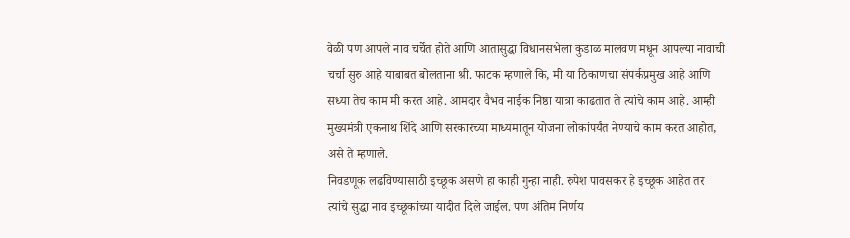वेळी पण आपले नाव चर्चेत होते आणि आतासुद्धा विधानसभेला कुडाळ मालवण मधून आपल्या नावाची चर्चा सुरु आहे याबाबत बोलताना श्री. फाटक म्हणाले कि, मी या ठिकाणचा संपर्कप्रमुख आहे आणि सध्या तेच काम मी करत आहे. आमदार वैभव नाईक निष्ठा यात्रा काढतात ते त्यांचे काम आहे. आम्ही मुख्यमंत्री एकनाथ शिंदे आणि सरकारच्या माध्यमातून योजना लोकांपर्यंत नेण्याचे काम करत आहोत, असे ते म्हणाले.
निवडणूक लढविण्यासाठी इच्छूक असणे हा काही गुन्हा नाही. रुपेश पावसकर हे इच्छूक आहेत तर त्यांचे सुद्धा नाव इच्छूकांच्या यादीत दिले जाईल. पण अंतिम निर्णय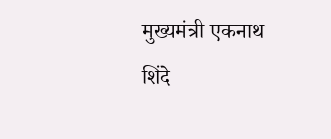मुख्यमंत्री एकनाथ शिंदे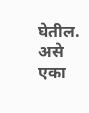घेतील. असे एका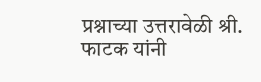प्रश्नाच्या उत्तरावेळी श्री. फाटक यांनी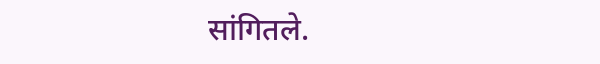सांगितले.